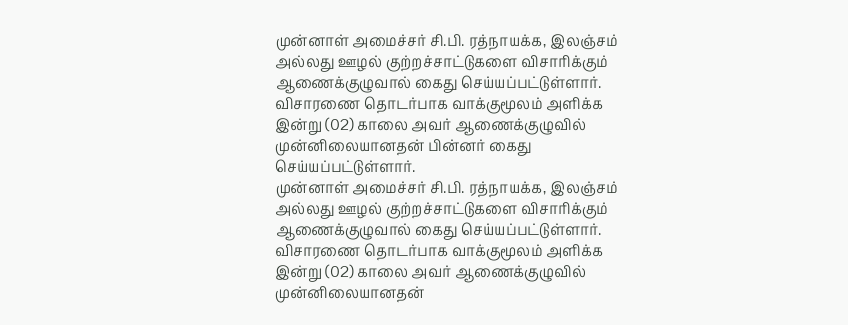முன்னாள் அமைச்சர் சி.பி. ரத்நாயக்க, இலஞ்சம் அல்லது ஊழல் குற்றச்சாட்டுகளை விசாரிக்கும் ஆணைக்குழுவால் கைது செய்யப்பட்டுள்ளார்.
விசாரணை தொடர்பாக வாக்குமூலம் அளிக்க இன்று (02) காலை அவர் ஆணைக்குழுவில் முன்னிலையானதன் பின்னர் கைது செய்யப்பட்டுள்ளார்.
முன்னாள் அமைச்சர் சி.பி. ரத்நாயக்க, இலஞ்சம் அல்லது ஊழல் குற்றச்சாட்டுகளை விசாரிக்கும் ஆணைக்குழுவால் கைது செய்யப்பட்டுள்ளார்.
விசாரணை தொடர்பாக வாக்குமூலம் அளிக்க இன்று (02) காலை அவர் ஆணைக்குழுவில் முன்னிலையானதன்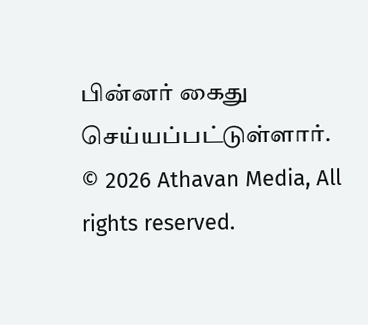பின்னர் கைது செய்யப்பட்டுள்ளார்.
© 2026 Athavan Media, All rights reserved.